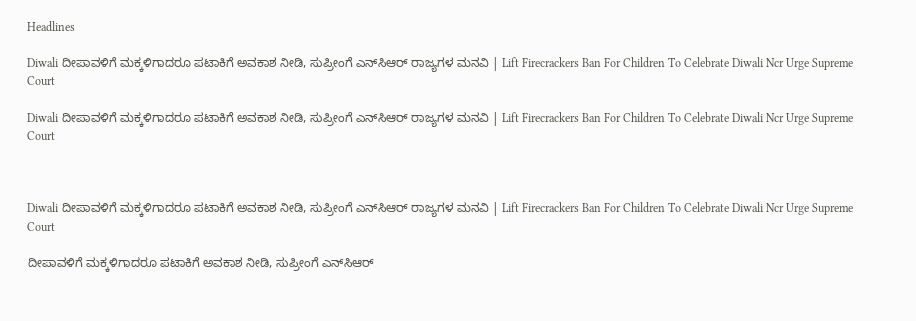Headlines

Diwali ದೀಪಾವಳಿಗೆ ಮಕ್ಕಳಿಗಾದರೂ ಪಟಾಕಿಗೆ ಅವಕಾಶ ನೀಡಿ, ಸುಪ್ರೀಂಗೆ ಎನ್‌ಸಿಆರ್ ರಾಜ್ಯಗಳ ಮನವಿ | Lift Firecrackers Ban For Children To Celebrate Diwali Ncr Urge Supreme Court

Diwali ದೀಪಾವಳಿಗೆ ಮಕ್ಕಳಿಗಾದರೂ ಪಟಾಕಿಗೆ ಅವಕಾಶ ನೀಡಿ, ಸುಪ್ರೀಂಗೆ ಎನ್‌ಸಿಆರ್ ರಾಜ್ಯಗಳ ಮನವಿ | Lift Firecrackers Ban For Children To Celebrate Diwali Ncr Urge Supreme Court



Diwali ದೀಪಾವಳಿಗೆ ಮಕ್ಕಳಿಗಾದರೂ ಪಟಾಕಿಗೆ ಅವಕಾಶ ನೀಡಿ, ಸುಪ್ರೀಂಗೆ ಎನ್‌ಸಿಆರ್ ರಾಜ್ಯಗಳ ಮನವಿ | Lift Firecrackers Ban For Children To Celebrate Diwali Ncr Urge Supreme Court

ದೀಪಾವಳಿಗೆ ಮಕ್ಕಳಿಗಾದರೂ ಪಟಾಕಿಗೆ ಅವಕಾಶ ನೀಡಿ, ಸುಪ್ರೀಂಗೆ ಎನ್‌ಸಿಆರ್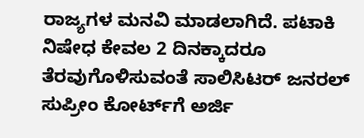ರಾಜ್ಯಗಳ ಮನವಿ ಮಾಡಲಾಗಿದೆ. ಪಟಾಕಿ ನಿಷೇಧ ಕೇವಲ 2 ದಿನಕ್ಕಾದರೂ ತೆರವುಗೊಳಿಸುವಂತೆ ಸಾಲಿಸಿಟರ್ ಜನರಲ್ ಸುಪ್ರೀಂ ಕೋರ್ಟ್‌ಗೆ ಅರ್ಜಿ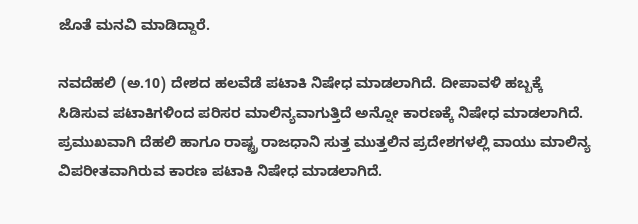ಜೊತೆ ಮನವಿ ಮಾಡಿದ್ದಾರೆ.

ನವದೆಹಲಿ (ಅ.10) ದೇಶದ ಹಲವೆಡೆ ಪಟಾಕಿ ನಿಷೇಧ ಮಾಡಲಾಗಿದೆ. ದೀಪಾವಳಿ ಹಬ್ಬಕ್ಕೆ ಸಿಡಿಸುವ ಪಟಾಕಿಗಳಿಂದ ಪರಿಸರ ಮಾಲಿನ್ಯವಾಗುತ್ತಿದೆ ಅನ್ನೋ ಕಾರಣಕ್ಕೆ ನಿಷೇಧ ಮಾಡಲಾಗಿದೆ. ಪ್ರಮುಖವಾಗಿ ದೆಹಲಿ ಹಾಗೂ ರಾಷ್ಟ್ರ ರಾಜಧಾನಿ ಸುತ್ತ ಮುತ್ತಲಿನ ಪ್ರದೇಶಗಳಲ್ಲಿ ವಾಯು ಮಾಲಿನ್ಯ ವಿಪರೀತವಾಗಿರುವ ಕಾರಣ ಪಟಾಕಿ ನಿಷೇಧ ಮಾಡಲಾಗಿದೆ.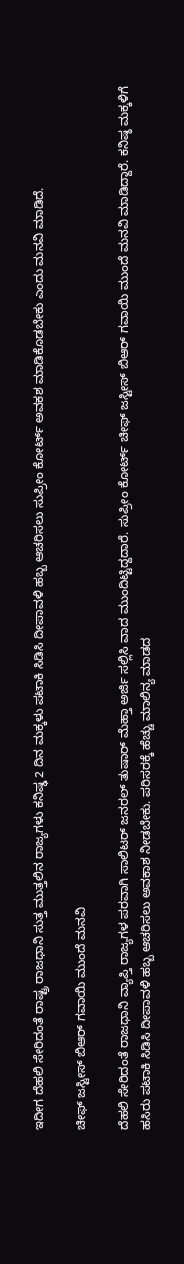ಇದೀಗ ದೆಹಲಿ ಸೇರಿದಂತೆ ರಾಷ್ಟ್ರ ರಾಜಧಾನಿ ಸುತ್ತ ಮುತ್ತಲಿನ ರಾಜ್ಯಗಳು ಕನಿಷ್ಢ 2 ದಿನ ಮಕ್ಕಳು ಪಟಾಕಿ ಸಿಡಿಸಿ ದೀಪಾವಳಿ ಹಬ್ಬ ಆಚರಿಸಲು ಸುಪ್ರೀಂ ಕೋರ್ಟ್ ಅವಕಶ ಮಾಡಿಕೊಡಬೇಕು ಎಂದು ಮನವಿ ಮಾಡಿದೆ.

ಚೀಫ್ ಜಸ್ಟೀಸ್ ಬಿಆರ್ ಗವಾಯಿ ಮುಂದೆ ಮನವಿ

ದೆಹಲಿ ಸೇರಿದಂತೆ ರಾಜಧಾನಿ ವ್ಯಾಪ್ತಿ ರಾಜ್ಯಗಳ ಪರವಾಗಿ ಸಾಲಿಟರ್ ಜನರಲ್ ತುಷಾರ್ ಮೆಹ್ತಾ ಅರ್ಜಿ ಸಲ್ಲಿಸಿ ವಾದ ಮುಂದಿಟ್ಟಿದ್ದದಾರೆ. ಸುಪ್ರೀಂ ಕೋರ್ಟ್ ಚೀಫ್ ಜಸ್ಟೀಸ್ ಬಿಆರ್ ಗವಾಯಿ ಮುಂದೆ ಮನವಿ ಮಾಡಿದ್ದಾರೆ. ಕನಿಷ್ಠ ಮಕ್ಕಳಿಗೆ ಹಸಿರು ಪಟಾಕಿ ಸಿಡಿಸಿ ದೀಪಾವಳಿ ಹಬ್ಬ ಆಚರಿಸಲು ಅವಕಾಶ ನೀಡಬೇಕು. ಪರಿಸರಕ್ಕೆ ಹೆಚ್ಚು ಮಾಲಿನ್ಯ ಮಾಡದ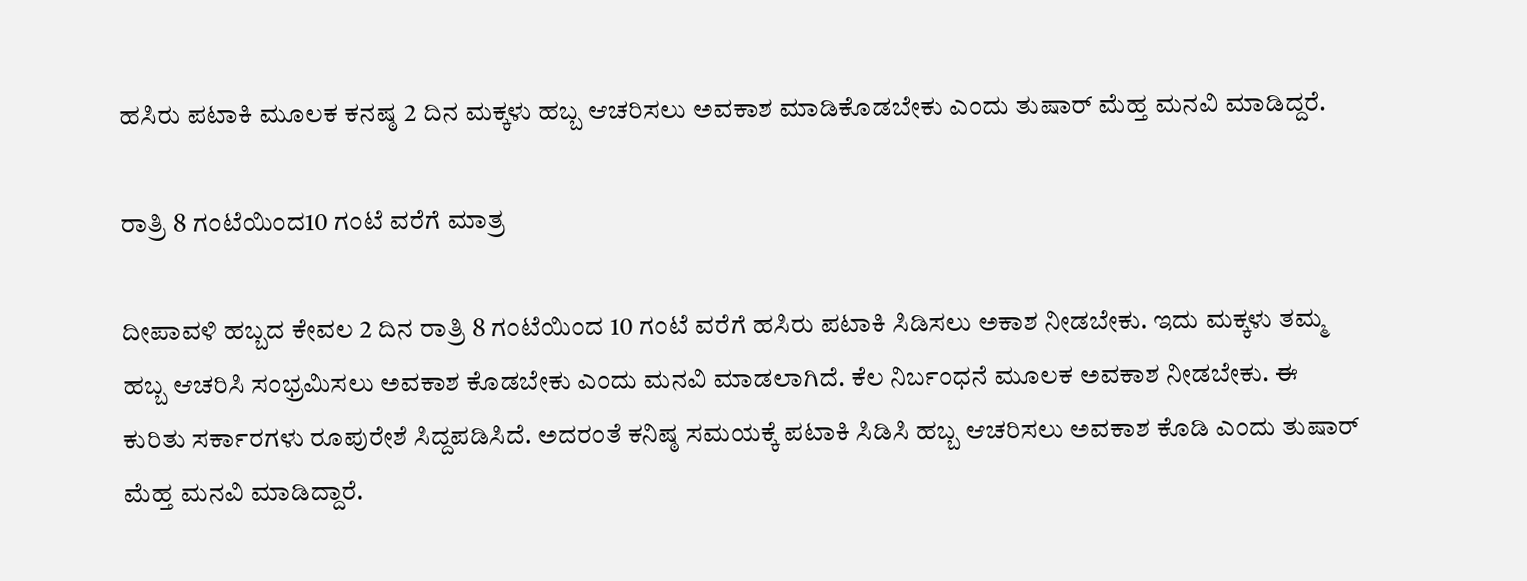ಹಸಿರು ಪಟಾಕಿ ಮೂಲಕ ಕನಷ್ಠ 2 ದಿನ ಮಕ್ಕಳು ಹಬ್ಬ ಆಚರಿಸಲು ಅವಕಾಶ ಮಾಡಿಕೊಡಬೇಕು ಎಂದು ತುಷಾರ್ ಮೆಹ್ತ ಮನವಿ ಮಾಡಿದ್ದರೆ.

ರಾತ್ರಿ 8 ಗಂಟೆಯಿಂದ10 ಗಂಟೆ ವರೆಗೆ ಮಾತ್ರ

ದೀಪಾವಳಿ ಹಬ್ಬದ ಕೇವಲ 2 ದಿನ ರಾತ್ರಿ 8 ಗಂಟೆಯಿಂದ 10 ಗಂಟೆ ವರೆಗೆ ಹಸಿರು ಪಟಾಕಿ ಸಿಡಿಸಲು ಅಕಾಶ ನೀಡಬೇಕು. ಇದು ಮಕ್ಕಳು ತಮ್ಮ ಹಬ್ಬ ಆಚರಿಸಿ ಸಂಭ್ರಮಿಸಲು ಅವಕಾಶ ಕೊಡಬೇಕು ಎಂದು ಮನವಿ ಮಾಡಲಾಗಿದೆ. ಕೆಲ ನಿರ್ಬಂಧನೆ ಮೂಲಕ ಅವಕಾಶ ನೀಡಬೇಕು. ಈ ಕುರಿತು ಸರ್ಕಾರಗಳು ರೂಪುರೇಶೆ ಸಿದ್ದಪಡಿಸಿದೆ. ಅದರಂತೆ ಕನಿಷ್ಠ ಸಮಯಕ್ಕೆ ಪಟಾಕಿ ಸಿಡಿಸಿ ಹಬ್ಬ ಆಚರಿಸಲು ಅವಕಾಶ ಕೊಡಿ ಎಂದು ತುಷಾರ್ ಮೆಹ್ತ ಮನವಿ ಮಾಡಿದ್ದಾರೆ.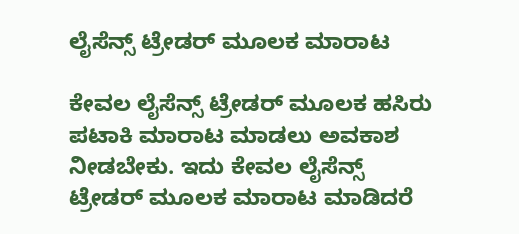ಲೈಸೆನ್ಸ್ ಟ್ರೇಡರ್ ಮೂಲಕ ಮಾರಾಟ

ಕೇವಲ ಲೈಸೆನ್ಸ್ ಟ್ರೇಡರ್ ಮೂಲಕ ಹಸಿರು ಪಟಾಕಿ ಮಾರಾಟ ಮಾಡಲು ಅವಕಾಶ ನೀಡಬೇಕು. ಇದು ಕೇವಲ ಲೈಸೆನ್ಸ್ ಟ್ರೇಡರ್ ಮೂಲಕ ಮಾರಾಟ ಮಾಡಿದರೆ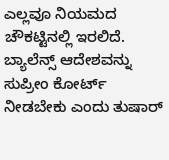ಎಲ್ಲವೂ ನಿಯಮದ ಚೌಕಟ್ಟಿನಲ್ಲಿ ಇರಲಿದೆ. ಬ್ಯಾಲೆನ್ಸ್ ಆದೇಶವನ್ನು ಸುಪ್ರೀಂ ಕೋರ್ಟ್ ನೀಡಬೇಕು ಎಂದು ತುಷಾರ್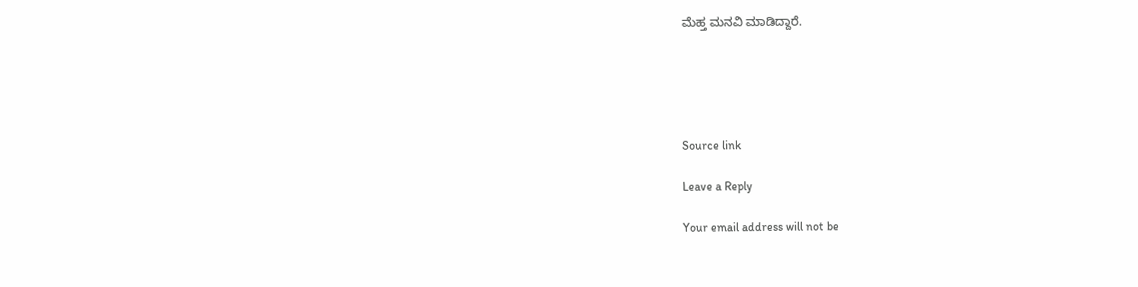ಮೆಹ್ತ ಮನವಿ ಮಾಡಿದ್ದಾರೆ.





Source link

Leave a Reply

Your email address will not be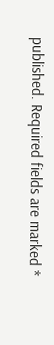published. Required fields are marked *